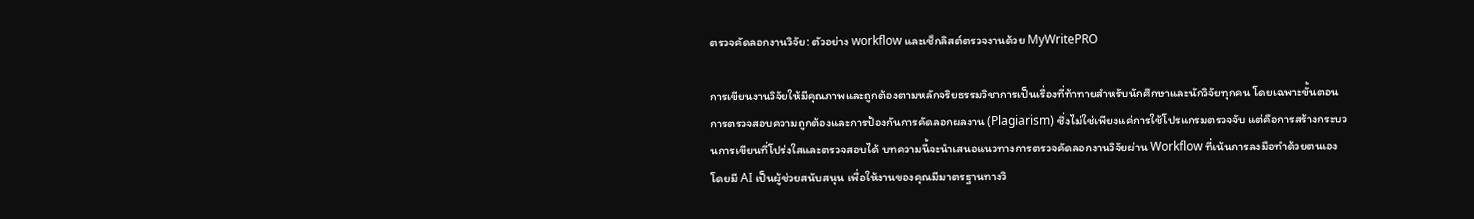ตรวจคัดลอกงานวิจัย: ตัวอย่าง workflow และเช็กลิสต์ตรวจงานด้วย MyWritePRO

การเขียนงานวิจัยให้มีคุณภาพและถูกต้องตามหลักจริยธรรมวิชาการเป็นเรื่องที่ท้าทายสำหรับนักศึกษาและนักวิจัยทุกคน โดยเฉพาะขั้นตอนการตรวจสอบความถูกต้องและการป้องกันการคัดลอกผลงาน (Plagiarism) ซึ่งไม่ใช่เพียงแค่การใช้โปรแกรมตรวจจับ แต่คือการสร้างกระบวนการเขียนที่โปร่งใสและตรวจสอบได้ บทความนี้จะนำเสนอแนวทางการตรวจคัดลอกงานวิจัยผ่าน Workflow ที่เน้นการลงมือทำด้วยตนเอง โดยมี AI เป็นผู้ช่วยสนับสนุน เพื่อให้งานของคุณมีมาตรฐานทางวิ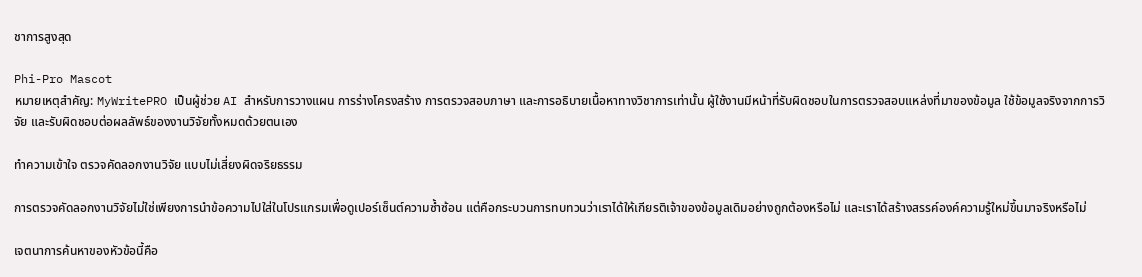ชาการสูงสุด

Phi-Pro Mascot
หมายเหตุสำคัญ: MyWritePRO เป็นผู้ช่วย AI สำหรับการวางแผน การร่างโครงสร้าง การตรวจสอบภาษา และการอธิบายเนื้อหาทางวิชาการเท่านั้น ผู้ใช้งานมีหน้าที่รับผิดชอบในการตรวจสอบแหล่งที่มาของข้อมูล ใช้ข้อมูลจริงจากการวิจัย และรับผิดชอบต่อผลลัพธ์ของงานวิจัยทั้งหมดด้วยตนเอง

ทำความเข้าใจ ตรวจคัดลอกงานวิจัย แบบไม่เสี่ยงผิดจริยธรรม

การตรวจคัดลอกงานวิจัยไม่ใช่เพียงการนำข้อความไปใส่ในโปรแกรมเพื่อดูเปอร์เซ็นต์ความซ้ำซ้อน แต่คือกระบวนการทบทวนว่าเราได้ให้เกียรติเจ้าของข้อมูลเดิมอย่างถูกต้องหรือไม่ และเราได้สร้างสรรค์องค์ความรู้ใหม่ขึ้นมาจริงหรือไม่

เจตนาการค้นหาของหัวข้อนี้คือ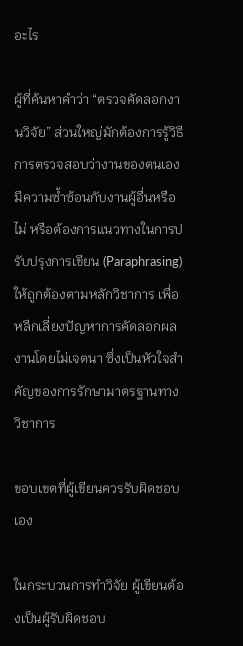อะไร

ผู้ที่ค้นหาคำว่า “ตรวจคัดลอกงานวิจัย” ส่วนใหญ่มักต้องการรู้วิธีการตรวจสอบว่างานของตนเองมีความซ้ำซ้อนกับงานผู้อื่นหรือไม่ หรือต้องการแนวทางในการปรับปรุงการเขียน (Paraphrasing) ให้ถูกต้องตามหลักวิชาการ เพื่อหลีกเลี่ยงปัญหาการคัดลอกผลงานโดยไม่เจตนา ซึ่งเป็นหัวใจสำคัญของการรักษามาตรฐานทางวิชาการ

ขอบเขตที่ผู้เขียนควรรับผิดชอบเอง

ในกระบวนการทำวิจัย ผู้เขียนต้องเป็นผู้รับผิดชอบ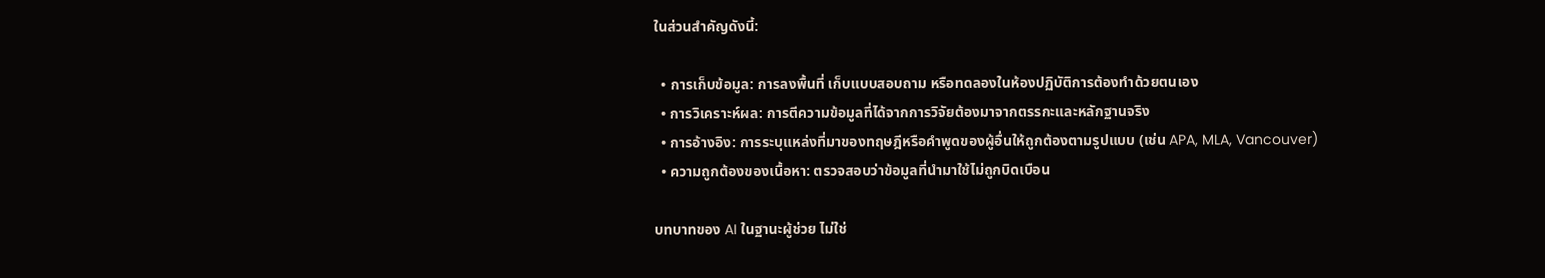ในส่วนสำคัญดังนี้:

  • การเก็บข้อมูล: การลงพื้นที่ เก็บแบบสอบถาม หรือทดลองในห้องปฏิบัติการต้องทำด้วยตนเอง
  • การวิเคราะห์ผล: การตีความข้อมูลที่ได้จากการวิจัยต้องมาจากตรรกะและหลักฐานจริง
  • การอ้างอิง: การระบุแหล่งที่มาของทฤษฎีหรือคำพูดของผู้อื่นให้ถูกต้องตามรูปแบบ (เช่น APA, MLA, Vancouver)
  • ความถูกต้องของเนื้อหา: ตรวจสอบว่าข้อมูลที่นำมาใช้ไม่ถูกบิดเบือน

บทบาทของ AI ในฐานะผู้ช่วย ไม่ใช่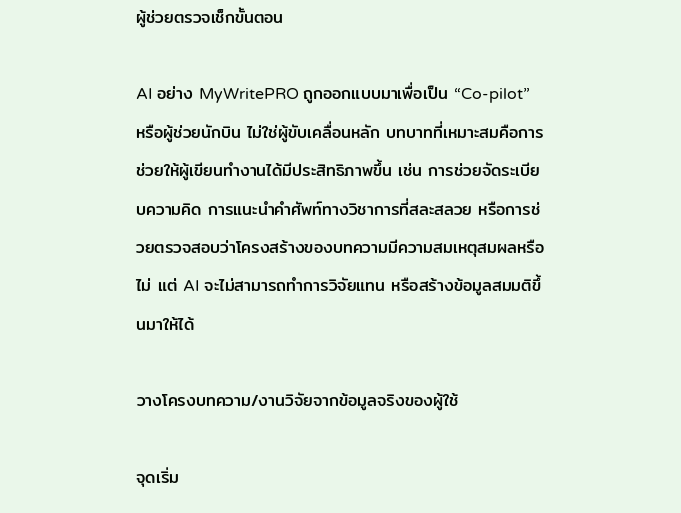ผู้ช่วยตรวจเช็กขั้นตอน

AI อย่าง MyWritePRO ถูกออกแบบมาเพื่อเป็น “Co-pilot” หรือผู้ช่วยนักบิน ไม่ใช่ผู้ขับเคลื่อนหลัก บทบาทที่เหมาะสมคือการช่วยให้ผู้เขียนทำงานได้มีประสิทธิภาพขึ้น เช่น การช่วยจัดระเบียบความคิด การแนะนำคำศัพท์ทางวิชาการที่สละสลวย หรือการช่วยตรวจสอบว่าโครงสร้างของบทความมีความสมเหตุสมผลหรือไม่ แต่ AI จะไม่สามารถทำการวิจัยแทน หรือสร้างข้อมูลสมมติขึ้นมาให้ได้

วางโครงบทความ/งานวิจัยจากข้อมูลจริงของผู้ใช้

จุดเริ่ม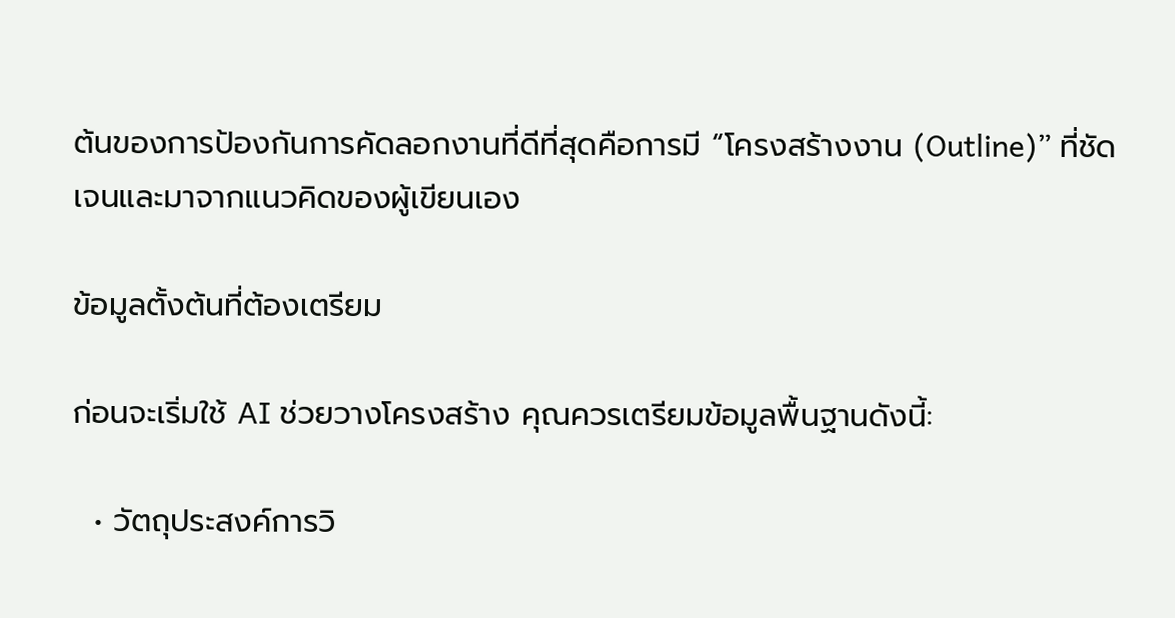ต้นของการป้องกันการคัดลอกงานที่ดีที่สุดคือการมี “โครงสร้างงาน (Outline)” ที่ชัดเจนและมาจากแนวคิดของผู้เขียนเอง

ข้อมูลตั้งต้นที่ต้องเตรียม

ก่อนจะเริ่มใช้ AI ช่วยวางโครงสร้าง คุณควรเตรียมข้อมูลพื้นฐานดังนี้:

  • วัตถุประสงค์การวิ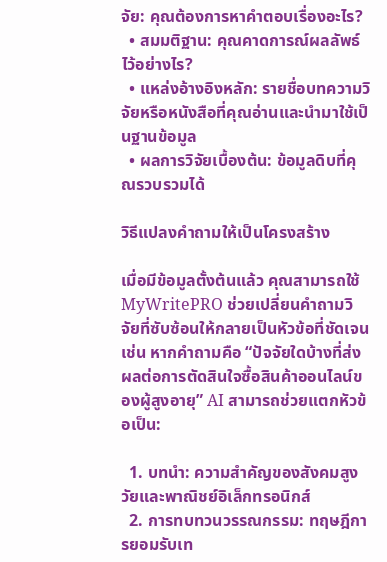จัย: คุณต้องการหาคำตอบเรื่องอะไร?
  • สมมติฐาน: คุณคาดการณ์ผลลัพธ์ไว้อย่างไร?
  • แหล่งอ้างอิงหลัก: รายชื่อบทความวิจัยหรือหนังสือที่คุณอ่านและนำมาใช้เป็นฐานข้อมูล
  • ผลการวิจัยเบื้องต้น: ข้อมูลดิบที่คุณรวบรวมได้

วิธีแปลงคำถามให้เป็นโครงสร้าง

เมื่อมีข้อมูลตั้งต้นแล้ว คุณสามารถใช้ MyWritePRO ช่วยเปลี่ยนคำถามวิจัยที่ซับซ้อนให้กลายเป็นหัวข้อที่ชัดเจน เช่น หากคำถามคือ “ปัจจัยใดบ้างที่ส่งผลต่อการตัดสินใจซื้อสินค้าออนไลน์ของผู้สูงอายุ” AI สามารถช่วยแตกหัวข้อเป็น:

  1. บทนำ: ความสำคัญของสังคมสูงวัยและพาณิชย์อิเล็กทรอนิกส์
  2. การทบทวนวรรณกรรม: ทฤษฎีการยอมรับเท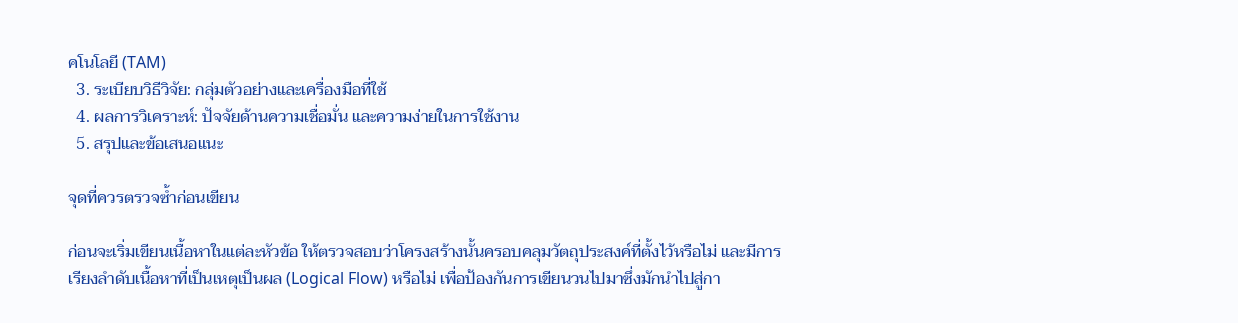คโนโลยี (TAM)
  3. ระเบียบวิธีวิจัย: กลุ่มตัวอย่างและเครื่องมือที่ใช้
  4. ผลการวิเคราะห์: ปัจจัยด้านความเชื่อมั่น และความง่ายในการใช้งาน
  5. สรุปและข้อเสนอแนะ

จุดที่ควรตรวจซ้ำก่อนเขียน

ก่อนจะเริ่มเขียนเนื้อหาในแต่ละหัวข้อ ให้ตรวจสอบว่าโครงสร้างนั้นครอบคลุมวัตถุประสงค์ที่ตั้งไว้หรือไม่ และมีการเรียงลำดับเนื้อหาที่เป็นเหตุเป็นผล (Logical Flow) หรือไม่ เพื่อป้องกันการเขียนวนไปมาซึ่งมักนำไปสู่กา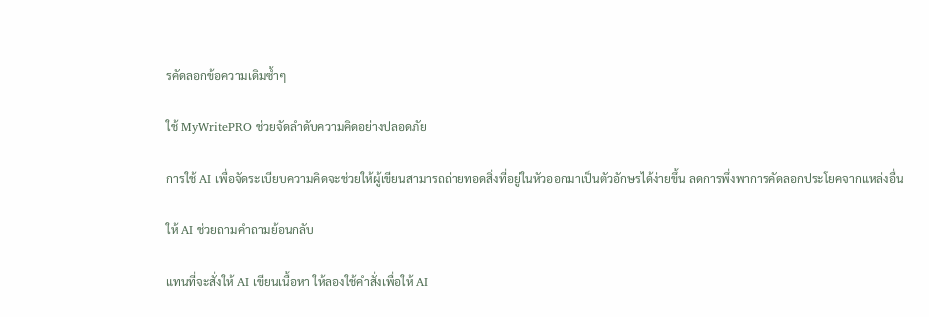รคัดลอกข้อความเดิมซ้ำๆ

ใช้ MyWritePRO ช่วยจัดลำดับความคิดอย่างปลอดภัย

การใช้ AI เพื่อจัดระเบียบความคิดจะช่วยให้ผู้เขียนสามารถถ่ายทอดสิ่งที่อยู่ในหัวออกมาเป็นตัวอักษรได้ง่ายขึ้น ลดการพึ่งพาการคัดลอกประโยคจากแหล่งอื่น

ให้ AI ช่วยถามคำถามย้อนกลับ

แทนที่จะสั่งให้ AI เขียนเนื้อหา ให้ลองใช้คำสั่งเพื่อให้ AI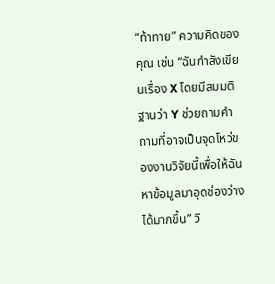“ท้าทาย” ความคิดของคุณ เช่น “ฉันกำลังเขียนเรื่อง X โดยมีสมมติฐานว่า Y ช่วยถามคำถามที่อาจเป็นจุดโหว่ของงานวิจัยนี้เพื่อให้ฉันหาข้อมูลมาอุดช่องว่างได้มากขึ้น” วิ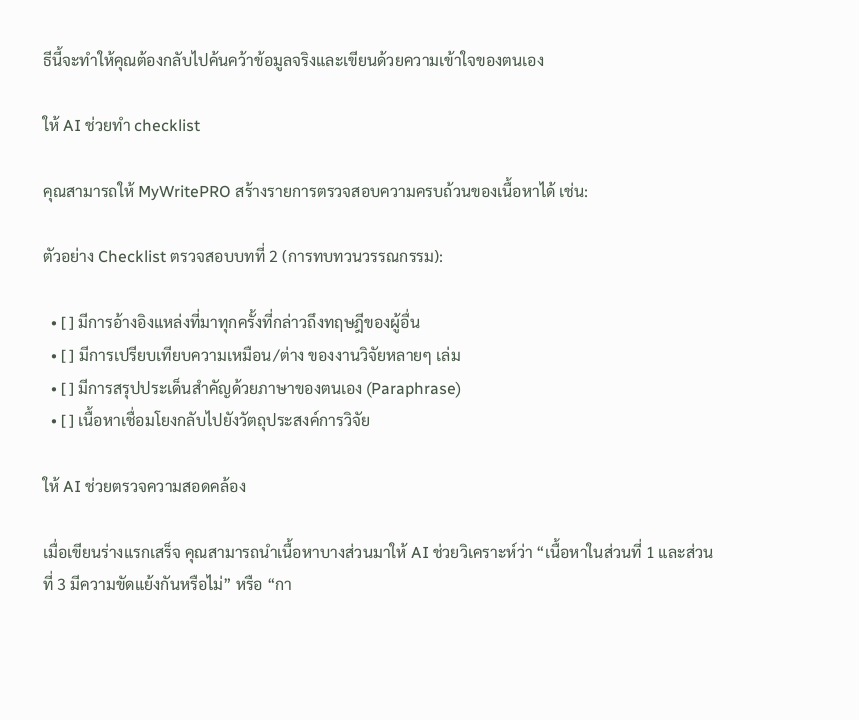ธีนี้จะทำให้คุณต้องกลับไปค้นคว้าข้อมูลจริงและเขียนด้วยความเข้าใจของตนเอง

ให้ AI ช่วยทำ checklist

คุณสามารถให้ MyWritePRO สร้างรายการตรวจสอบความครบถ้วนของเนื้อหาได้ เช่น:

ตัวอย่าง Checklist ตรวจสอบบทที่ 2 (การทบทวนวรรณกรรม):

  • [ ] มีการอ้างอิงแหล่งที่มาทุกครั้งที่กล่าวถึงทฤษฎีของผู้อื่น
  • [ ] มีการเปรียบเทียบความเหมือน/ต่าง ของงานวิจัยหลายๆ เล่ม
  • [ ] มีการสรุปประเด็นสำคัญด้วยภาษาของตนเอง (Paraphrase)
  • [ ] เนื้อหาเชื่อมโยงกลับไปยังวัตถุประสงค์การวิจัย

ให้ AI ช่วยตรวจความสอดคล้อง

เมื่อเขียนร่างแรกเสร็จ คุณสามารถนำเนื้อหาบางส่วนมาให้ AI ช่วยวิเคราะห์ว่า “เนื้อหาในส่วนที่ 1 และส่วนที่ 3 มีความขัดแย้งกันหรือไม่” หรือ “กา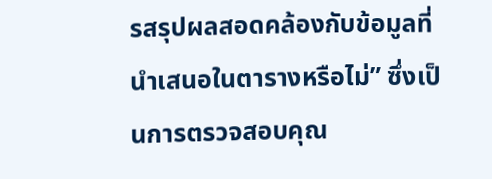รสรุปผลสอดคล้องกับข้อมูลที่นำเสนอในตารางหรือไม่” ซึ่งเป็นการตรวจสอบคุณ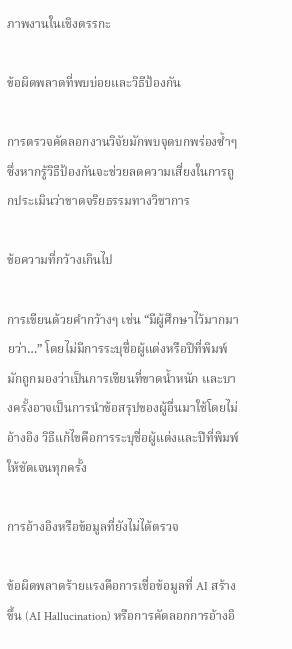ภาพงานในเชิงตรรกะ

ข้อผิดพลาดที่พบบ่อยและวิธีป้องกัน

การตรวจคัดลอกงานวิจัยมักพบจุดบกพร่องซ้ำๆ ซึ่งหากรู้วิธีป้องกันจะช่วยลดความเสี่ยงในการถูกประเมินว่าขาดจริยธรรมทางวิชาการ

ข้อความที่กว้างเกินไป

การเขียนด้วยคำกว้างๆ เช่น “มีผู้ศึกษาไว้มากมายว่า…” โดยไม่มีการระบุชื่อผู้แต่งหรือปีที่พิมพ์ มักถูกมองว่าเป็นการเขียนที่ขาดน้ำหนัก และบางครั้งอาจเป็นการนำข้อสรุปของผู้อื่นมาใช้โดยไม่อ้างอิง วิธีแก้ไขคือการระบุชื่อผู้แต่งและปีที่พิมพ์ให้ชัดเจนทุกครั้ง

การอ้างอิงหรือข้อมูลที่ยังไม่ได้ตรวจ

ข้อผิดพลาดร้ายแรงคือการเชื่อข้อมูลที่ AI สร้างขึ้น (AI Hallucination) หรือการคัดลอกการอ้างอิ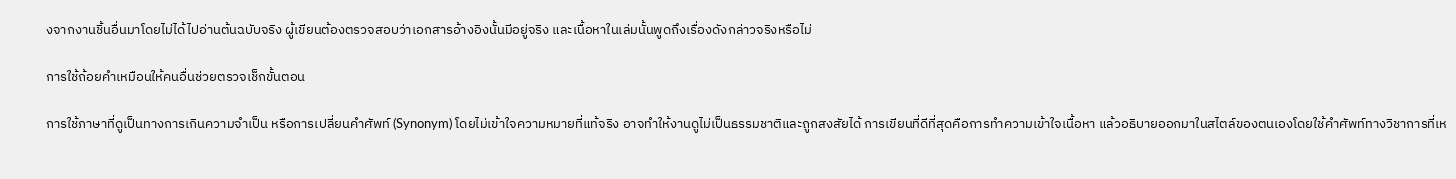งจากงานชิ้นอื่นมาโดยไม่ได้ไปอ่านต้นฉบับจริง ผู้เขียนต้องตรวจสอบว่าเอกสารอ้างอิงนั้นมีอยู่จริง และเนื้อหาในเล่มนั้นพูดถึงเรื่องดังกล่าวจริงหรือไม่

การใช้ถ้อยคำเหมือนให้คนอื่นช่วยตรวจเช็กขั้นตอน

การใช้ภาษาที่ดูเป็นทางการเกินความจำเป็น หรือการเปลี่ยนคำศัพท์ (Synonym) โดยไม่เข้าใจความหมายที่แท้จริง อาจทำให้งานดูไม่เป็นธรรมชาติและถูกสงสัยได้ การเขียนที่ดีที่สุดคือการทำความเข้าใจเนื้อหา แล้วอธิบายออกมาในสไตล์ของตนเองโดยใช้คำศัพท์ทางวิชาการที่เห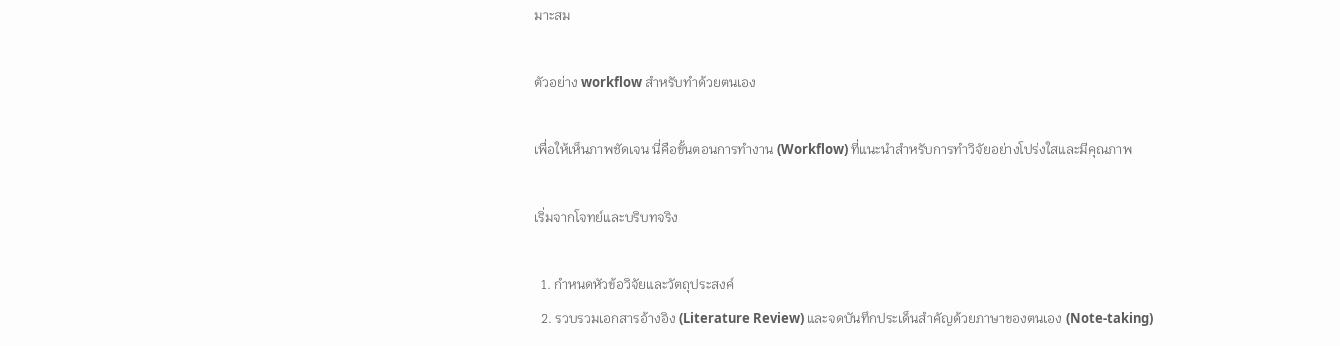มาะสม

ตัวอย่าง workflow สำหรับทำด้วยตนเอง

เพื่อให้เห็นภาพชัดเจน นี่คือขั้นตอนการทำงาน (Workflow) ที่แนะนำสำหรับการทำวิจัยอย่างโปร่งใสและมีคุณภาพ

เริ่มจากโจทย์และบริบทจริง

  1. กำหนดหัวข้อวิจัยและวัตถุประสงค์
  2. รวบรวมเอกสารอ้างอิง (Literature Review) และจดบันทึกประเด็นสำคัญด้วยภาษาของตนเอง (Note-taking)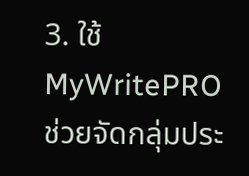3. ใช้ MyWritePRO ช่วยจัดกลุ่มประ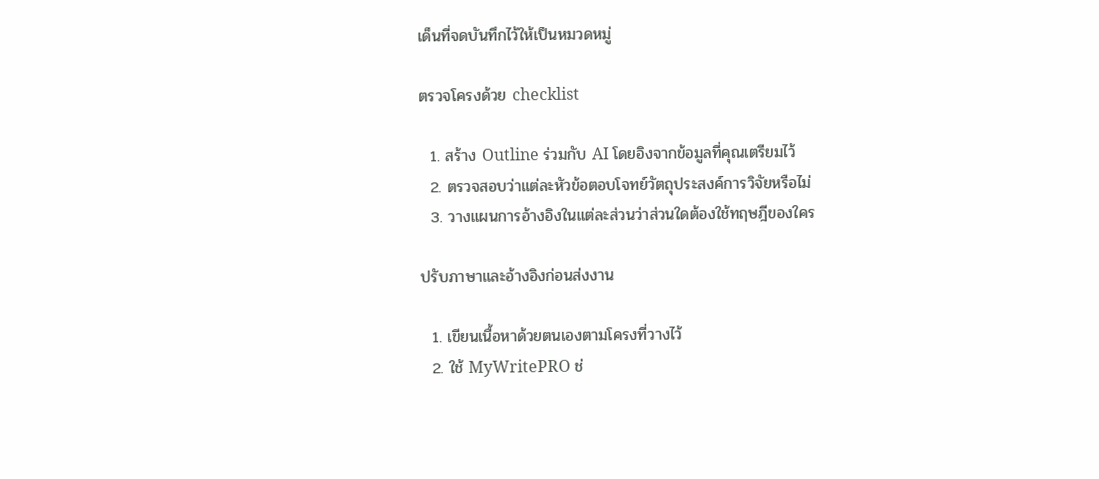เด็นที่จดบันทึกไว้ให้เป็นหมวดหมู่

ตรวจโครงด้วย checklist

  1. สร้าง Outline ร่วมกับ AI โดยอิงจากข้อมูลที่คุณเตรียมไว้
  2. ตรวจสอบว่าแต่ละหัวข้อตอบโจทย์วัตถุประสงค์การวิจัยหรือไม่
  3. วางแผนการอ้างอิงในแต่ละส่วนว่าส่วนใดต้องใช้ทฤษฎีของใคร

ปรับภาษาและอ้างอิงก่อนส่งงาน

  1. เขียนเนื้อหาด้วยตนเองตามโครงที่วางไว้
  2. ใช้ MyWritePRO ช่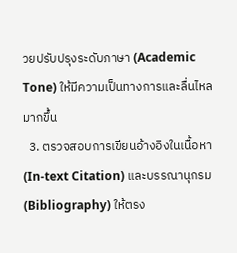วยปรับปรุงระดับภาษา (Academic Tone) ให้มีความเป็นทางการและลื่นไหลมากขึ้น
  3. ตรวจสอบการเขียนอ้างอิงในเนื้อหา (In-text Citation) และบรรณานุกรม (Bibliography) ให้ตรง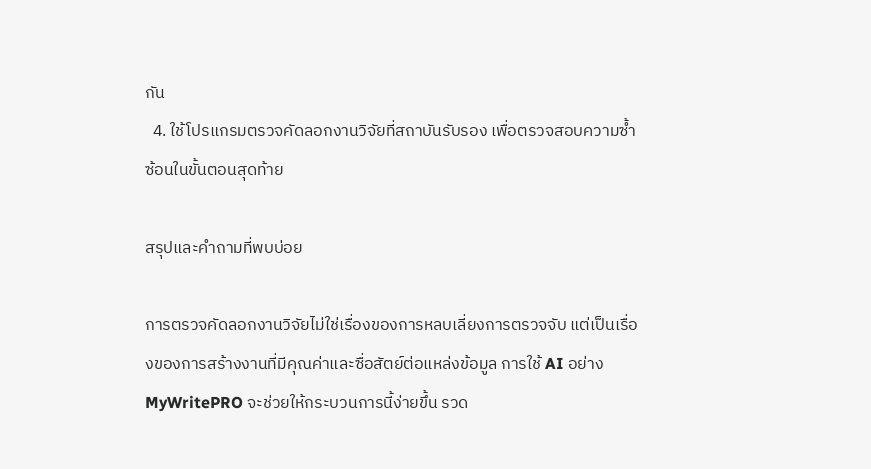กัน
  4. ใช้โปรแกรมตรวจคัดลอกงานวิจัยที่สถาบันรับรอง เพื่อตรวจสอบความซ้ำซ้อนในขั้นตอนสุดท้าย

สรุปและคำถามที่พบบ่อย

การตรวจคัดลอกงานวิจัยไม่ใช่เรื่องของการหลบเลี่ยงการตรวจจับ แต่เป็นเรื่องของการสร้างงานที่มีคุณค่าและซื่อสัตย์ต่อแหล่งข้อมูล การใช้ AI อย่าง MyWritePRO จะช่วยให้กระบวนการนี้ง่ายขึ้น รวด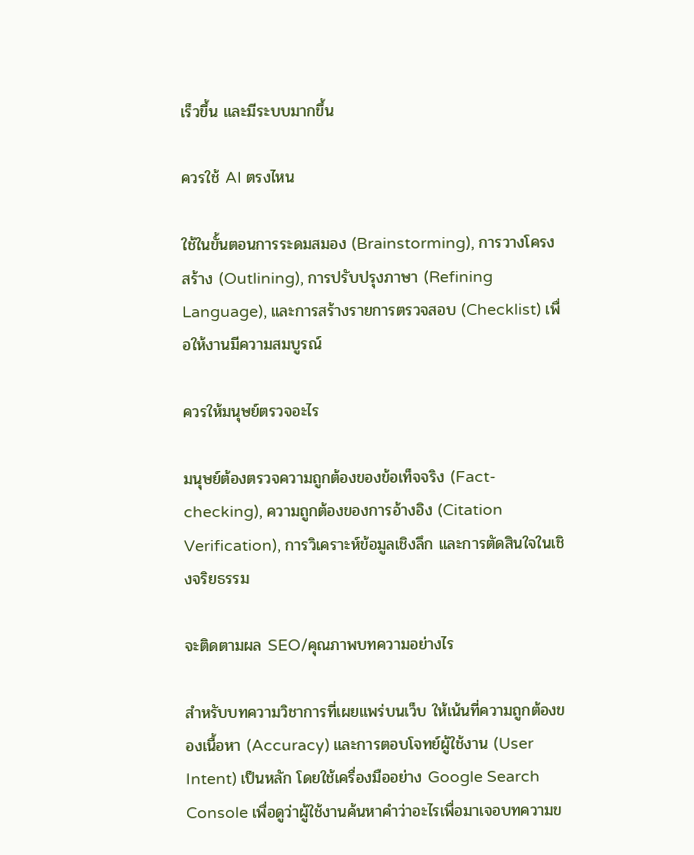เร็วขึ้น และมีระบบมากขึ้น

ควรใช้ AI ตรงไหน

ใช้ในขั้นตอนการระดมสมอง (Brainstorming), การวางโครงสร้าง (Outlining), การปรับปรุงภาษา (Refining Language), และการสร้างรายการตรวจสอบ (Checklist) เพื่อให้งานมีความสมบูรณ์

ควรให้มนุษย์ตรวจอะไร

มนุษย์ต้องตรวจความถูกต้องของข้อเท็จจริง (Fact-checking), ความถูกต้องของการอ้างอิง (Citation Verification), การวิเคราะห์ข้อมูลเชิงลึก และการตัดสินใจในเชิงจริยธรรม

จะติดตามผล SEO/คุณภาพบทความอย่างไร

สำหรับบทความวิชาการที่เผยแพร่บนเว็บ ให้เน้นที่ความถูกต้องของเนื้อหา (Accuracy) และการตอบโจทย์ผู้ใช้งาน (User Intent) เป็นหลัก โดยใช้เครื่องมืออย่าง Google Search Console เพื่อดูว่าผู้ใช้งานค้นหาคำว่าอะไรเพื่อมาเจอบทความข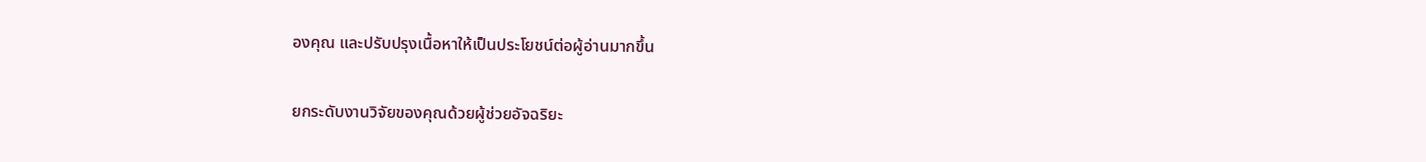องคุณ และปรับปรุงเนื้อหาให้เป็นประโยชน์ต่อผู้อ่านมากขึ้น

ยกระดับงานวิจัยของคุณด้วยผู้ช่วยอัจฉริยะ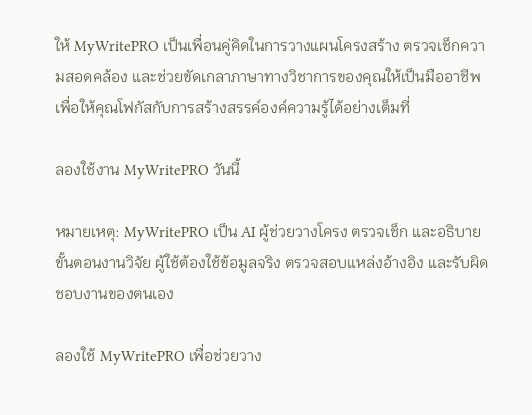ให้ MyWritePRO เป็นเพื่อนคู่คิดในการวางแผนโครงสร้าง ตรวจเช็กความสอดคล้อง และช่วยขัดเกลาภาษาทางวิชาการของคุณให้เป็นมืออาชีพ เพื่อให้คุณโฟกัสกับการสร้างสรรค์องค์ความรู้ได้อย่างเต็มที่

ลองใช้งาน MyWritePRO วันนี้

หมายเหตุ: MyWritePRO เป็น AI ผู้ช่วยวางโครง ตรวจเช็ก และอธิบายขั้นตอนงานวิจัย ผู้ใช้ต้องใช้ข้อมูลจริง ตรวจสอบแหล่งอ้างอิง และรับผิดชอบงานของตนเอง

ลองใช้ MyWritePRO เพื่อช่วยวาง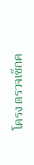โครง ตรวจเช็กค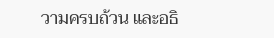วามครบถ้วน และอธิ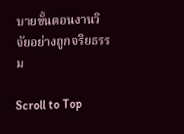บายขั้นตอนงานวิจัยอย่างถูกจริยธรรม

Scroll to Top